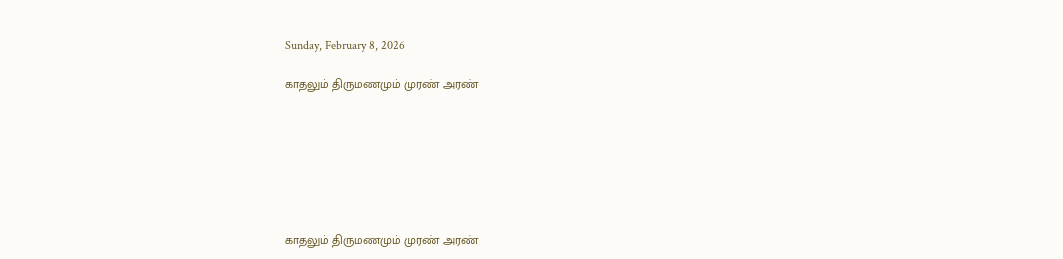Sunday, February 8, 2026

காதலும் திருமணமும் முரண் அரண்







காதலும் திருமணமும் முரண் அரண்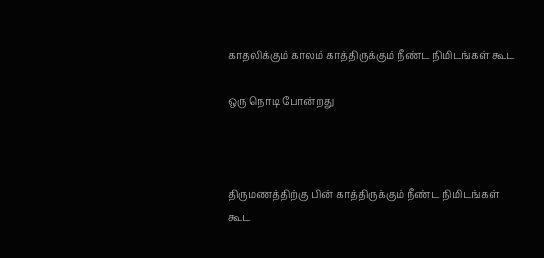காதலிக்கும் காலம் காத்திருக்கும் நீண்ட நிமிடங்கள் கூட

ஒரு நொடி போன்றது



திருமணத்திற்கு பின் காத்திருக்கும் நீண்ட நிமிடங்கள் கூட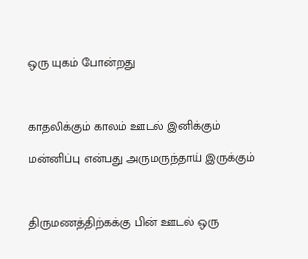ஒரு யுகம் போன்றது



காதலிக்கும் காலம் ஊடல் இனிக்கும்

மன்னிப்பு என்பது அருமருந்தாய் இருக்கும்



திருமணத்திற்கக்கு பின் ஊடல் ஒரு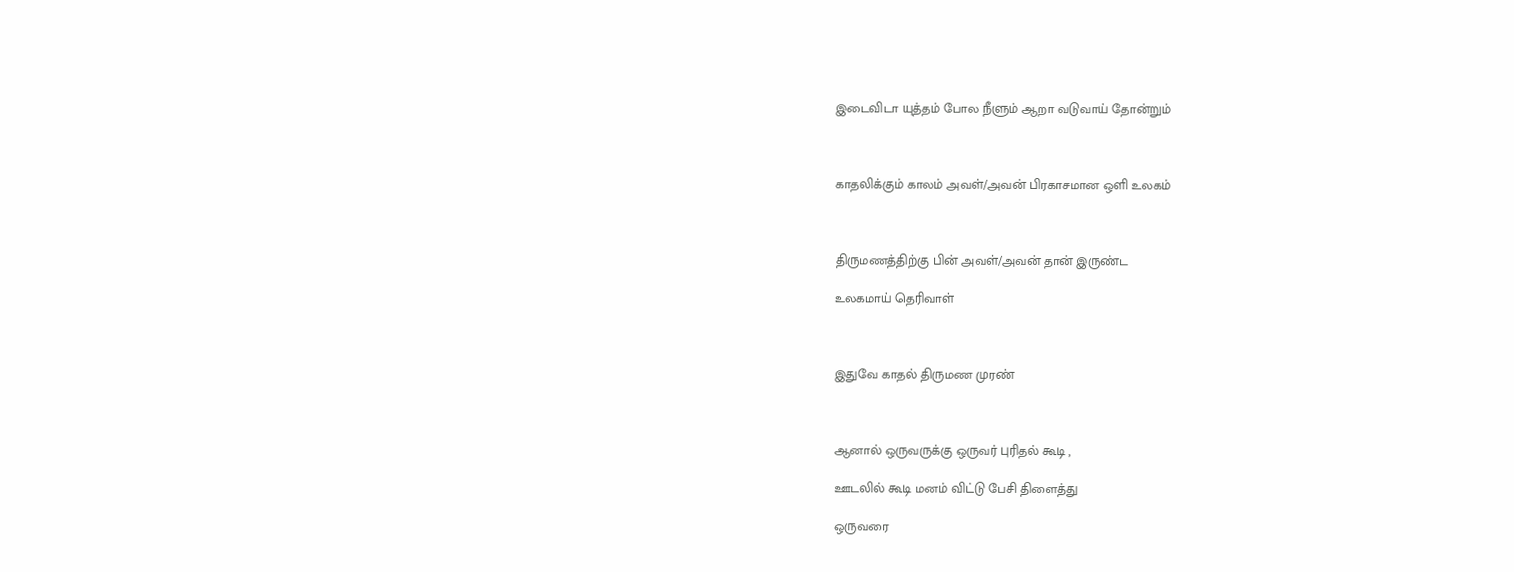இடைவிடா யுத்தம் போல நீளும் ஆறா வடுவாய் தோன்றும்



காதலிக்கும் காலம் அவள்/அவன் பிரகாசமான ஒளி உலகம்



திருமணத்திற்கு பின் அவள்/அவன் தான் இருண்ட

உலகமாய் தெரிவாள்



இதுவே காதல் திருமண முரண்



ஆனால் ஒருவருக்கு ஒருவர் புரிதல் கூடி ,

ஊடலில் கூடி மனம் விட்டு பேசி திளைத்து

ஒருவரை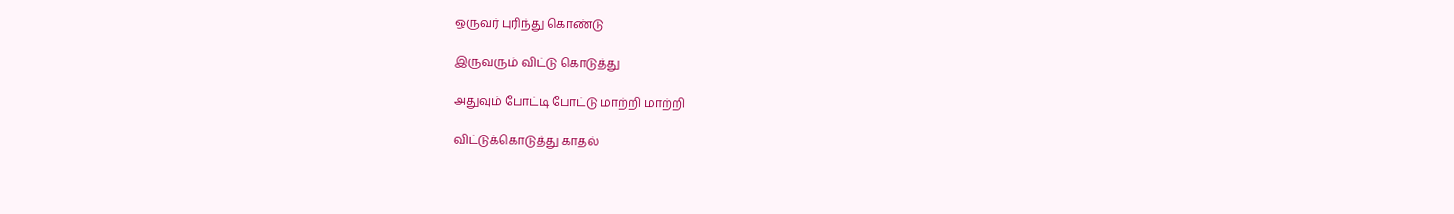ஒருவர் புரிந்து கொண்டு

இருவரும் விட்டு கொடுத்து

அதுவும் போட்டி போட்டு மாற்றி மாற்றி

விட்டுக்கொடுத்து காதல்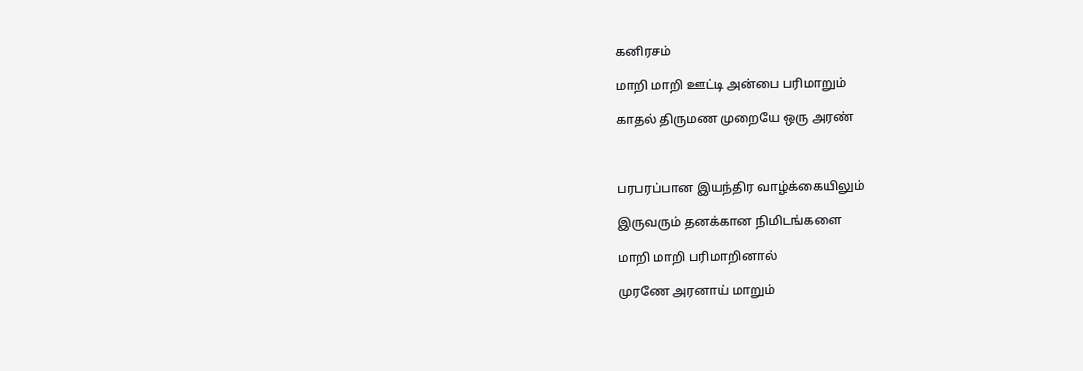கனிரசம்

மாறி மாறி ஊட்டி அன்பை பரிமாறும்

காதல் திருமண முறையே ஒரு அரண்



பரபரப்பான இயந்திர வாழ்க்கையிலும்

இருவரும் தனக்கான நிமிடங்களை

மாறி மாறி பரிமாறினால்

முரணே அரனாய் மாறும்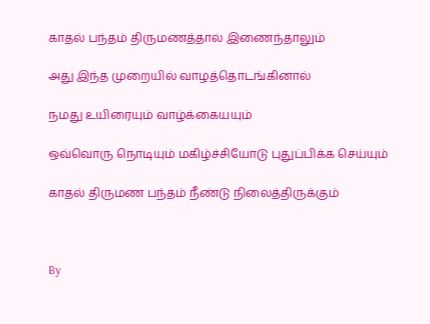காதல் பந்தம் திருமணத்தால் இணைந்தாலும்

அது இந்த முறையில் வாழத்தொடங்கினால்

நமது உயிரையும் வாழ்க்கையயும்

ஒவ்வொரு நொடியும் மகிழ்ச்சியோடு புதுப்பிக்க செய்யும்

காதல் திருமண பந்தம் நீண்டு நிலைத்திருக்கும்



By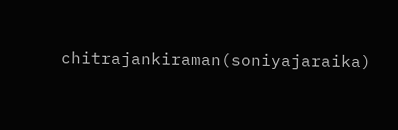chitrajankiraman(soniyajaraika)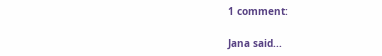1 comment:

Jana said...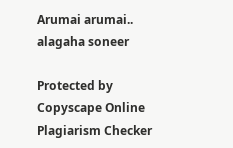Arumai arumai.. alagaha soneer

Protected by Copyscape Online Plagiarism Checker